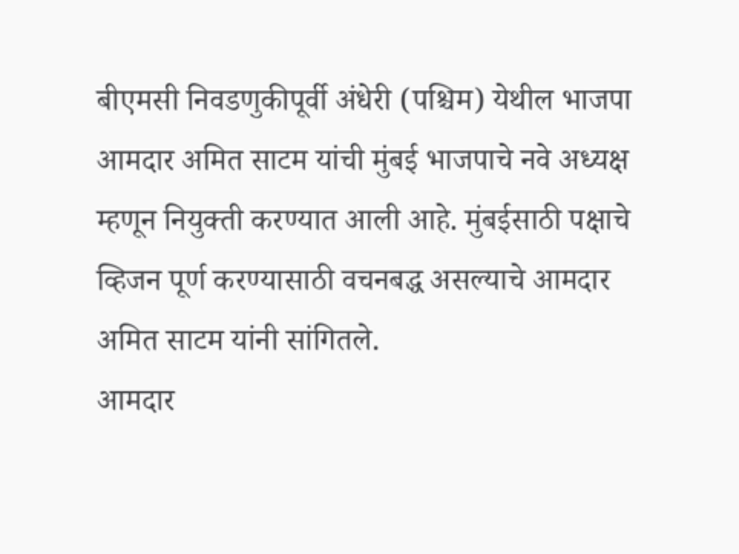बीएमसी निवडणुकीपूर्वी अंधेरी (पश्चिम) येथील भाजपा आमदार अमित साटम यांची मुंबई भाजपाचे नवे अध्यक्ष म्हणून नियुक्ती करण्यात आली आहे. मुंबईसाठी पक्षाचे व्हिजन पूर्ण करण्यासाठी वचनबद्ध असल्याचे आमदार अमित साटम यांनी सांगितले.
आमदार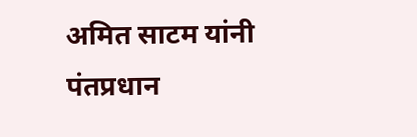अमित साटम यांनी पंतप्रधान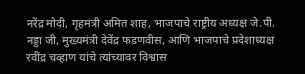नरेंद्र मोदी, गृहमंत्री अमित शाह, भाजपाचे राष्ट्रीय अध्यक्ष जे.पी. नड्डा जी, मुख्यमंत्री देवेंद्र फडणवीस, आणि भाजपाचे प्रदेशाध्यक्ष रवींद्र चव्हाण यांचे त्यांच्यावर विश्वास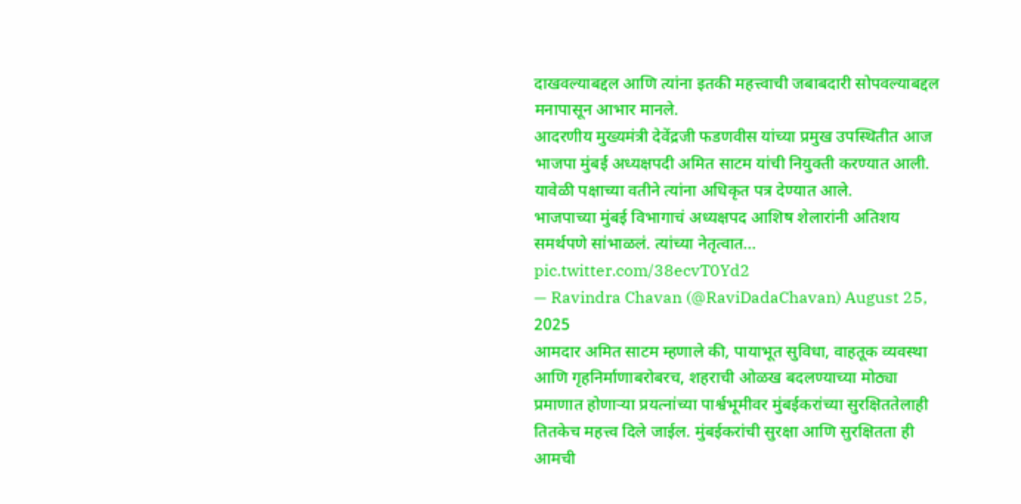दाखवल्याबद्दल आणि त्यांना इतकी महत्त्वाची जबाबदारी सोपवल्याबद्दल मनापासून आभार मानले.
आदरणीय मुख्यमंत्री देवेंद्रजी फडणवीस यांच्या प्रमुख उपस्थितीत आज भाजपा मुंबई अध्यक्षपदी अमित साटम यांची नियुक्ती करण्यात आली. यावेळी पक्षाच्या वतीने त्यांना अधिकृत पत्र देण्यात आले.
भाजपाच्या मुंबई विभागाचं अध्यक्षपद आशिष शेलारांनी अतिशय समर्थपणे सांभाळलं. त्यांच्या नेतृत्वात… pic.twitter.com/38ecvT0Yd2
— Ravindra Chavan (@RaviDadaChavan) August 25, 2025
आमदार अमित साटम म्हणाले की, पायाभूत सुविधा, वाहतूक व्यवस्था आणि गृहनिर्माणाबरोबरच, शहराची ओळख बदलण्याच्या मोठ्या प्रमाणात होणाऱ्या प्रयत्नांच्या पार्श्वभूमीवर मुंबईकरांच्या सुरक्षिततेलाही तितकेच महत्त्व दिले जाईल. मुंबईकरांची सुरक्षा आणि सुरक्षितता ही आमची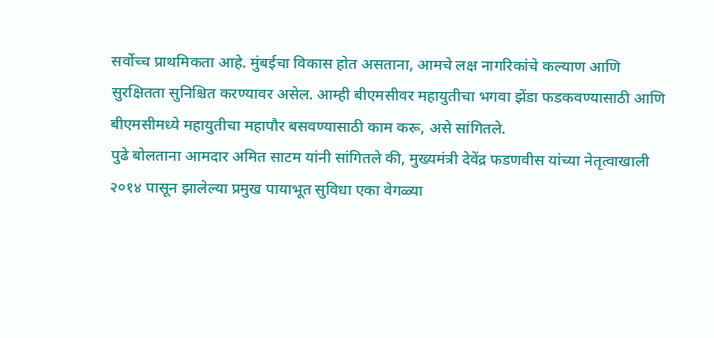सर्वोच्च प्राथमिकता आहे. मुंबईचा विकास होत असताना, आमचे लक्ष नागरिकांचे कल्याण आणि सुरक्षितता सुनिश्चित करण्यावर असेल. आम्ही बीएमसीवर महायुतीचा भगवा झेंडा फडकवण्यासाठी आणि बीएमसीमध्ये महायुतीचा महापौर बसवण्यासाठी काम करू, असे सांगितले.
पुढे बोलताना आमदार अमित साटम यांनी सांगितले की, मुख्यमंत्री देवेंद्र फडणवीस यांच्या नेतृत्वाखाली २०१४ पासून झालेल्या प्रमुख पायाभूत सुविधा एका वेगळ्या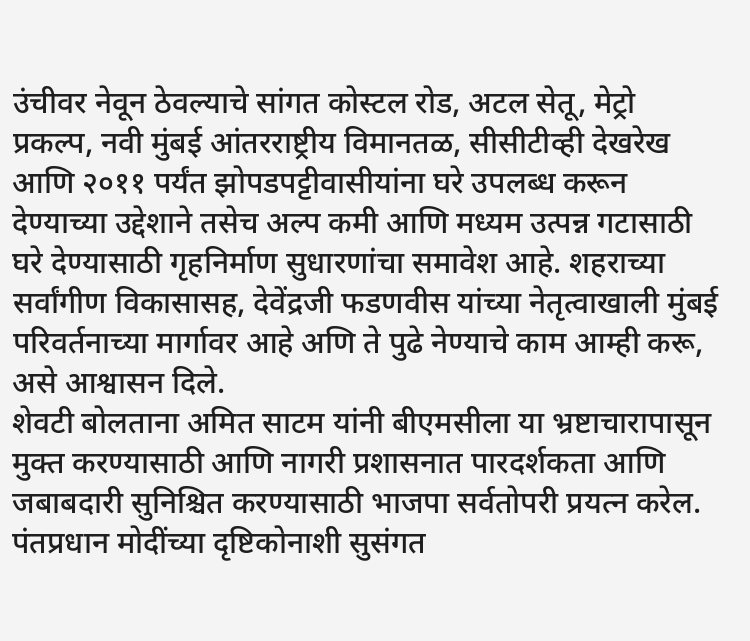उंचीवर नेवून ठेवल्याचे सांगत कोस्टल रोड, अटल सेतू, मेट्रो प्रकल्प, नवी मुंबई आंतरराष्ट्रीय विमानतळ, सीसीटीव्ही देखरेख आणि २०११ पर्यंत झोपडपट्टीवासीयांना घरे उपलब्ध करून देण्याच्या उद्देशाने तसेच अल्प कमी आणि मध्यम उत्पन्न गटासाठी घरे देण्यासाठी गृहनिर्माण सुधारणांचा समावेश आहे. शहराच्या सर्वांगीण विकासासह, देवेंद्रजी फडणवीस यांच्या नेतृत्वाखाली मुंबई परिवर्तनाच्या मार्गावर आहे अणि ते पुढे नेण्याचे काम आम्ही करू, असे आश्वासन दिले.
शेवटी बोलताना अमित साटम यांनी बीएमसीला या भ्रष्टाचारापासून मुक्त करण्यासाठी आणि नागरी प्रशासनात पारदर्शकता आणि जबाबदारी सुनिश्चित करण्यासाठी भाजपा सर्वतोपरी प्रयत्न करेल. पंतप्रधान मोदींच्या दृष्टिकोनाशी सुसंगत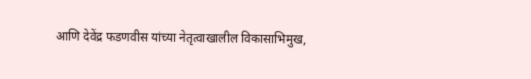आणि देवेंद्र फडणवीस यांच्या नेतृत्वाखालील विकासाभिमुख,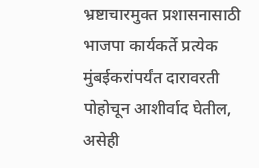भ्रष्टाचारमुक्त प्रशासनासाठी भाजपा कार्यकर्ते प्रत्येक मुंबईकरांपर्यंत दारावरती पोहोचून आशीर्वाद घेतील, असेही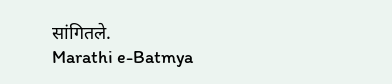सांगितले.
Marathi e-Batmya